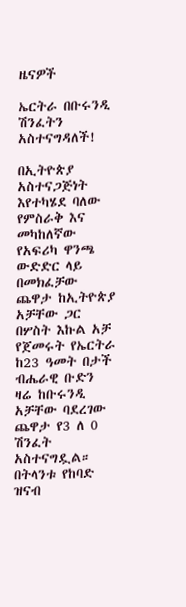ዜናዎች

ኤርትራ በቡሩንዲ ሽንፈትን አስተናግዳለች!

በኢትዮጵያ አስተናጋጅነት እየተካሄደ ባለው የምስራቅ እና መካከለኛው የአፍሪካ ዋንጫ ውድድር ላይ በመክፈቻው ጨዋታ ከኢትዮጵያ አቻቸው ጋር በሦስት እኩል አቻ የጀመሩት የኤርትራ ከ23 ዓመት በታች ብሔራዊ ቡድን ዛሬ ከቡሩንዲ አቻቸው ባደረገው ጨዋታ የ3 ለ 0 ሽንፈት አስተናግዷል።
በትላንቱ የከባድ ዝናብ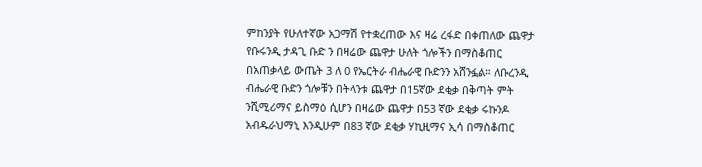ምከንያት የሁለተኛው አጋማሽ የተቋረጠው እና ዛሬ ረፋድ በቀጠለው ጨዋታ የቡሩንዲ ታዳጊ ቡድ ን በዛሬው ጨዋታ ሁለት ጎሎችን በማስቆጠር በአጠቃላይ ውጤት 3 ለ 0 የኤርትራ ብሔራዊ ቡድንን አሸንፏል። ለቡረንዲ ብሔራዊ ቡድን ጎሎቹን በትላንቱ ጨዋታ በ15ኛው ደቂቃ በቅጣት ምት ንሺሚሪማና ይስማዕ ሲሆን በዛሬው ጨዋታ በ53 ኛው ደቂቃ ሩኩንዶ አብዱራህማኒ እንዲሁም በ83 ኛው ደቂቃ ሃኪዚማና ኢሳ በማስቆጠር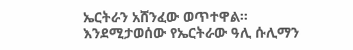ኤርትራን አሸንፈው ወጥተዋል።
እንደሚታወሰው የኤርትራው ዓሊ ሱሊማን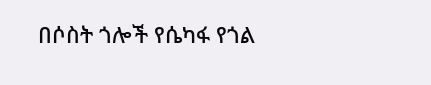በሶስት ጎሎች የሴካፋ የጎል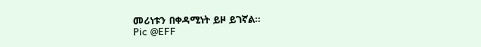መሪነቱን በቀዳሚነት ይዞ ይገኛል።
Pic @EFF